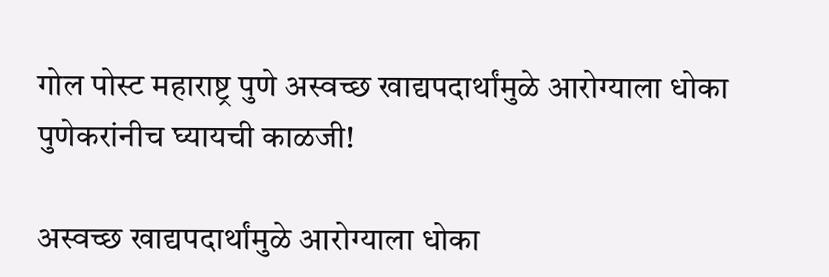गोल पोस्ट महाराष्ट्र पुणे अस्वच्छ खाद्यपदार्थांमुळे आरोग्याला धोका पुणेकरांनीच घ्यायची काळजी!

अस्वच्छ खाद्यपदार्थांमुळे आरोग्याला धोका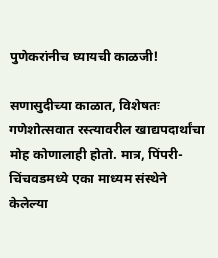पुणेकरांनीच घ्यायची काळजी!

सणासुदीच्या काळात, विशेषतः गणेशोत्सवात रस्त्यावरील खाद्यपदार्थांचा मोह कोणालाही होतो. मात्र, पिंपरी-चिंचवडमध्ये एका माध्यम संस्थेने केलेल्या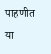पाहणीत या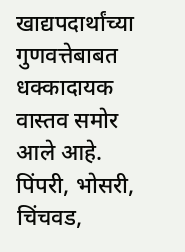खाद्यपदार्थांच्या गुणवत्तेबाबत धक्कादायक वास्तव समोर आले आहे. पिंपरी, भोसरी, चिंचवड,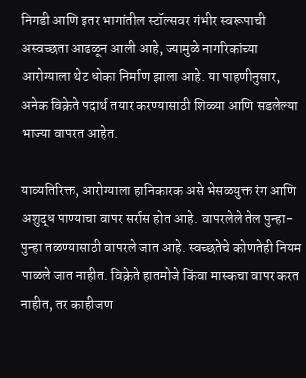निगडी आणि इतर भागांतील स्टॉल्सवर गंभीर स्वरूपाची अस्वच्छता आढळून आली आहे, ज्यामुळे नागरिकांच्या आरोग्याला थेट धोका निर्माण झाला आहे. या पाहणीनुसार, अनेक विक्रेते पदार्थ तयार करण्यासाठी शिळ्या आणि सडलेल्या भाज्या वापरत आहेत.

याव्यतिरिक्त, आरोग्याला हानिकारक असे भेसळयुक्त रंग आणि अशुद्ध पाण्याचा वापर सर्रास होत आहे. वापरलेले तेल पुन्हा-पुन्हा तळण्यासाठी वापरले जात आहे. स्वच्छतेचे कोणतेही नियम पाळले जात नाहीत. विक्रेते हातमोजे किंवा मास्कचा वापर करत नाहीत, तर काहीजण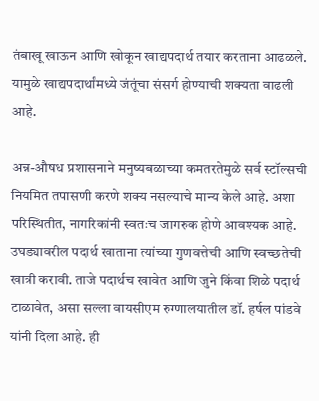तंबाखू खाऊन आणि खोकून खाद्यपदार्थ तयार करताना आढळले. यामुळे खाद्यपदार्थांमध्ये जंतूंचा संसर्ग होण्याची शक्यता वाढली आहे.

अन्न-औषध प्रशासनाने मनुष्यबळाच्या कमतरतेमुळे सर्व स्टॉल्सची नियमित तपासणी करणे शक्य नसल्याचे मान्य केले आहे. अशा परिस्थितीत, नागरिकांनी स्वतःच जागरुक होणे आवश्यक आहे. उघड्यावरील पदार्थ खाताना त्यांच्या गुणवत्तेची आणि स्वच्छतेची खात्री करावी. ताजे पदार्थच खावेत आणि जुने किंवा शिळे पदार्थ टाळावेत, असा सल्ला वायसीएम रुग्णालयातील डॉ. हर्षल पांडवे यांनी दिला आहे. ही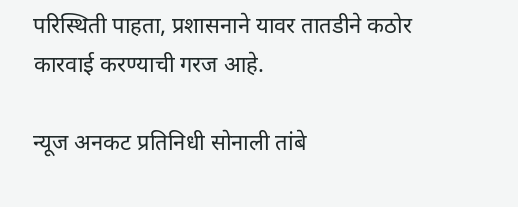परिस्थिती पाहता, प्रशासनाने यावर तातडीने कठोर कारवाई करण्याची गरज आहे.

न्यूज अनकट प्रतिनिधी सोनाली तांबे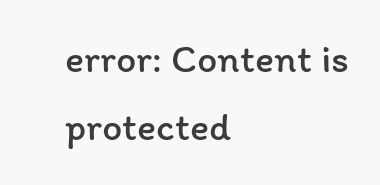error: Content is protected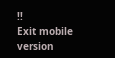!!
Exit mobile version